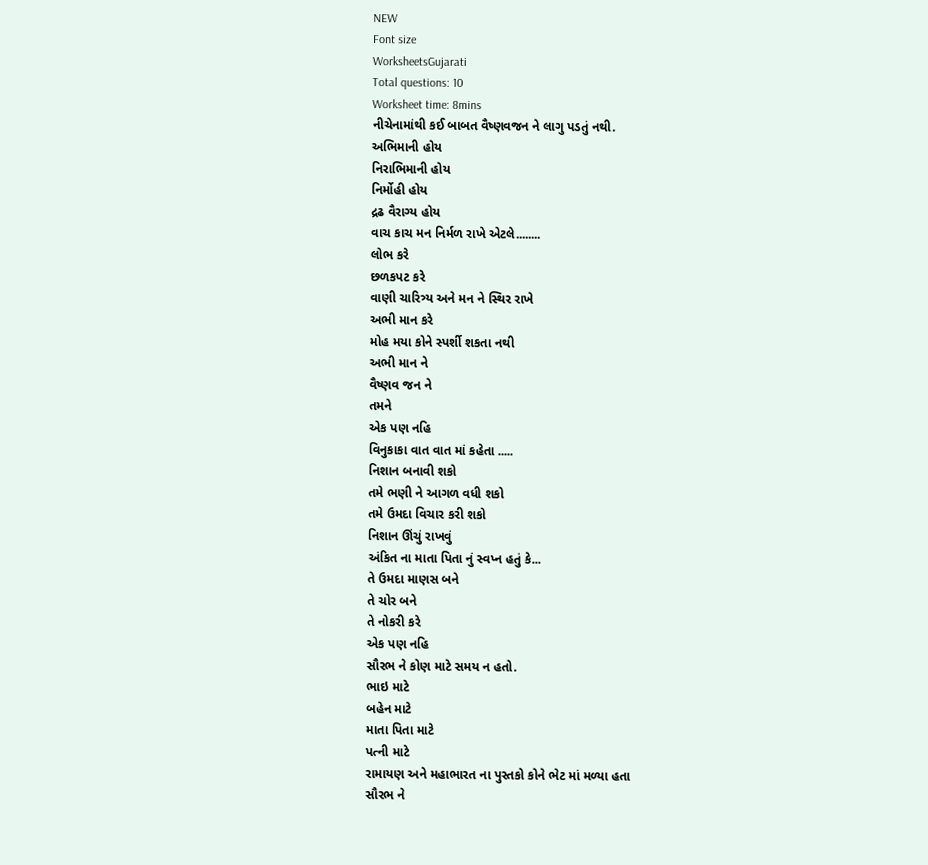NEW
Font size
WorksheetsGujarati
Total questions: 10
Worksheet time: 8mins
નીચેનામાંથી કઈ બાબત વૈષ્ણવજન ને લાગુ પડતું નથી.
અભિમાની હોય
નિરાભિમાની હોય
નિર્મોહી હોય
દ્રઢ વૈરાગ્ય હોય
વાચ કાચ મન નિર્મળ રાખે એટલે........
લોભ કરે
છળકપટ કરે
વાણી ચારિત્ર્ય અને મન ને સ્થિર રાખે
અભી માન કરે
મોહ મયા કોને સ્પર્શી શકતા નથી
અભી માન ને
વૈષ્ણવ જન ને
તમને
એક પણ નહિ
વિનુકાકા વાત વાત માં કહેતા .....
નિશાન બનાવી શકો
તમે ભણી ને આગળ વધી શકો
તમે ઉમદા વિચાર કરી શકો
નિશાન ઊંચું રાખવું
અંકિત ના માતા પિતા નું સ્વપ્ન હતું કે...
તે ઉમદા માણસ બને
તે ચોર બને
તે નોકરી કરે
એક પણ નહિ
સૌરભ ને કોણ માટે સમય ન હતો.
ભાઇ માટે
બહેન માટે
માતા પિતા માટે
પત્ની માટે
રામાયણ અને મહાભારત ના પુસ્તકો કોને ભેટ માં મળ્યા હતા
સૌરભ ને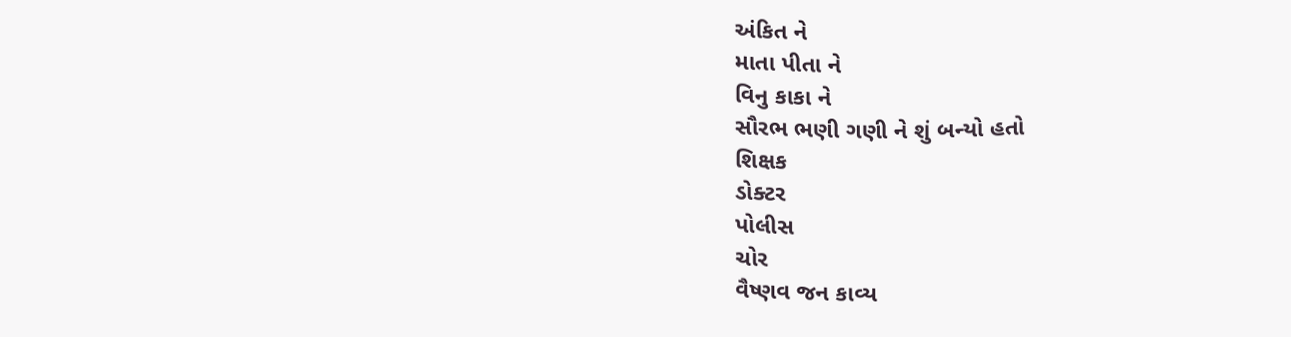અંકિત ને
માતા પીતા ને
વિનુ કાકા ને
સૌરભ ભણી ગણી ને શું બન્યો હતો
શિક્ષક
ડોક્ટર
પોલીસ
ચોર
વૈષ્ણવ જન કાવ્ય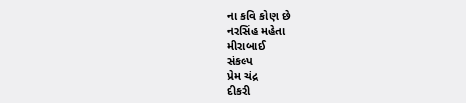ના કવિ કોણ છે
નરસિંહ મહેતા
મીરાબાઈ
સંકલ્પ
પ્રેમ ચંદ્ર
દીકરી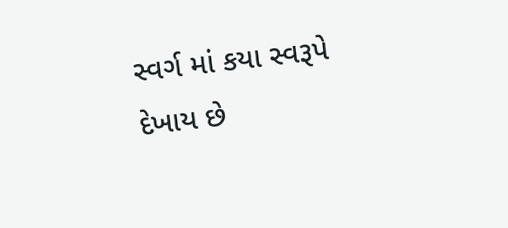સ્વર્ગ માં કયા સ્વરૂપે દેખાય છે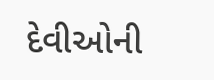દેવીઓની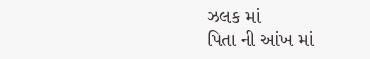ઝલક માં
પિતા ની આંખ માં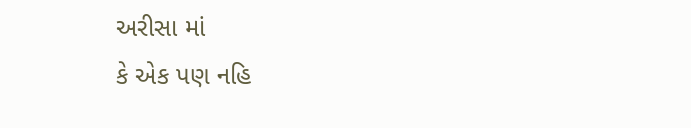અરીસા માં
કે એક પણ નહિ